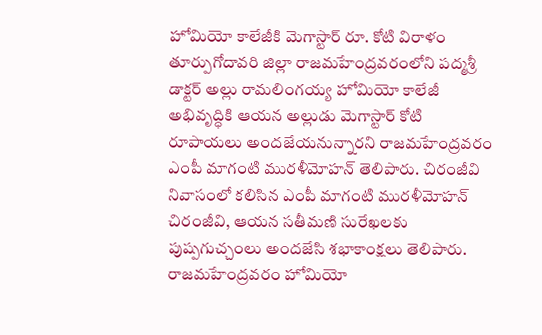హోమియో కాలేజీకి మెగాస్టార్ రూ. కోటి విరాళం
తూర్పుగోదావరి జిల్లా రాజమహేంద్రవరంలోని పద్మశ్రీ డాక్టర్ అల్లు రామలింగయ్య హోమియో కాలేజీ అభివృద్ధికి ఆయన అల్లుడు మెగాస్టార్ కోటి రూపాయలు అందజేయనున్నారని రాజమహేంద్రవరం ఎంపీ మాగంటి మురళీమోహన్ తెలిపారు. చిరంజీవి నివాసంలో కలిసిన ఎంపీ మాగంటి మురళీమోహన్ చిరంజీవి, ఆయన సతీమణి సురేఖలకు పుష్పగుచ్చంలు అందజేసి శభాకాంక్షలు తెలిపారు. రాజమహేంద్రవరం హోమియో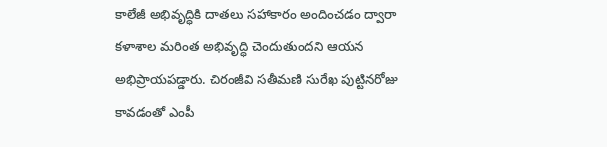కాలేజీ అభివృద్ధికి దాతలు సహాకారం అందించడం ద్వారా కళాశాల మరింత అభివృద్ధి చెందుతుందని ఆయన అభిప్రాయపడ్డారు. చిరంజీవి సతీమణి సురేఖ పుట్టినరోజు కావడంతో ఎంపీ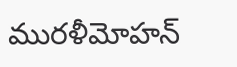మురళీమోహన్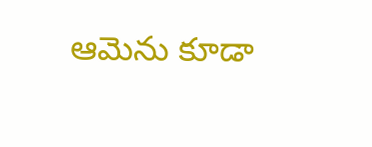ఆమెను కూడా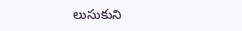లుసుకుని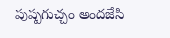పుష్పగుచ్చం అందజేసి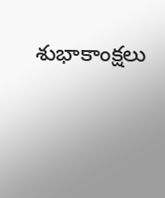శుభాకాంక్షలు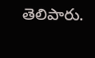తెలిపారు.